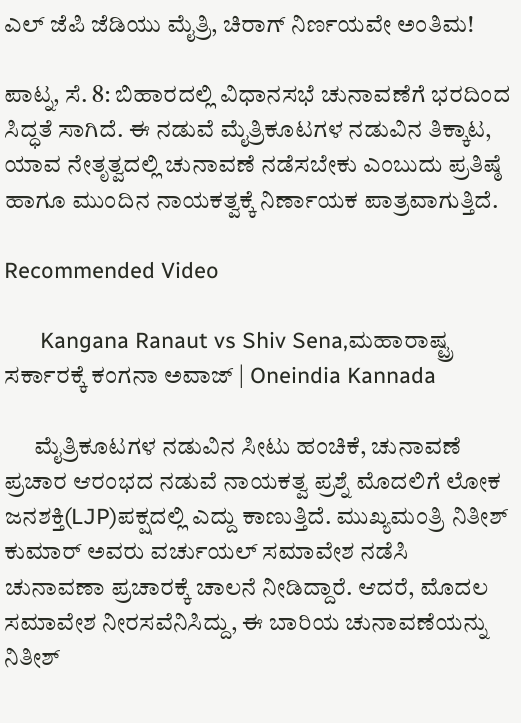ಎಲ್ ಜೆಪಿ ಜೆಡಿಯು ಮೈತ್ರಿ, ಚಿರಾಗ್ ನಿರ್ಣಯವೇ ಅಂತಿಮ!

ಪಾಟ್ನ, ಸೆ. 8: ಬಿಹಾರದಲ್ಲಿ ವಿಧಾನಸಭೆ ಚುನಾವಣೆಗೆ ಭರದಿಂದ ಸಿದ್ಧತೆ ಸಾಗಿದೆ. ಈ ನಡುವೆ ಮೈತ್ರಿಕೂಟಗಳ ನಡುವಿನ ತಿಕ್ಕಾಟ, ಯಾವ ನೇತೃತ್ವದಲ್ಲಿ ಚುನಾವಣೆ ನಡೆಸಬೇಕು ಎಂಬುದು ಪ್ರತಿಷ್ಠೆ ಹಾಗೂ ಮುಂದಿನ ನಾಯಕತ್ವಕ್ಕೆ ನಿರ್ಣಾಯಕ ಪಾತ್ರವಾಗುತ್ತಿದೆ.

Recommended Video

      Kangana Ranaut vs Shiv Sena,ಮಹಾರಾಷ್ಟ್ರ ಸರ್ಕಾರಕ್ಕೆ ಕಂಗನಾ ಅವಾಜ್ | Oneindia Kannada

      ಮೈತ್ರಿಕೂಟಗಳ ನಡುವಿನ ಸೀಟು ಹಂಚಿಕೆ, ಚುನಾವಣೆ ಪ್ರಚಾರ ಆರಂಭದ ನಡುವೆ ನಾಯಕತ್ವ ಪ್ರಶ್ನೆ ಮೊದಲಿಗೆ ಲೋಕ ಜನಶಕ್ತಿ(LJP)ಪಕ್ಷದಲ್ಲಿ ಎದ್ದು ಕಾಣುತ್ತಿದೆ. ಮುಖ್ಯಮಂತ್ರಿ ನಿತೀಶ್ ಕುಮಾರ್ ಅವರು ವರ್ಚುಯಲ್ ಸಮಾವೇಶ ನಡೆಸಿ ಚುನಾವಣಾ ಪ್ರಚಾರಕ್ಕೆ ಚಾಲನೆ ನೀಡಿದ್ದಾರೆ. ಆದರೆ, ಮೊದಲ ಸಮಾವೇಶ ನೀರಸವೆನಿಸಿದ್ದು, ಈ ಬಾರಿಯ ಚುನಾವಣೆಯನ್ನು ನಿತೀಶ್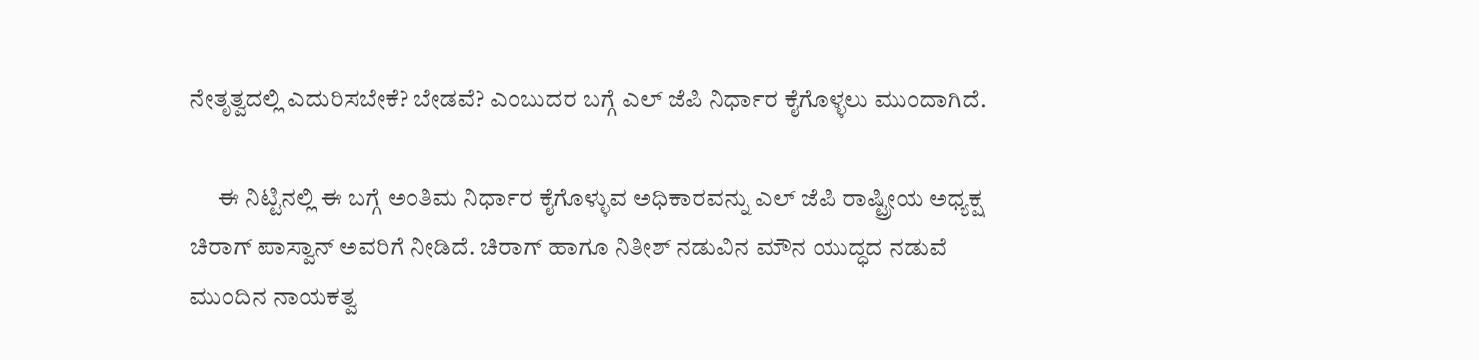ನೇತೃತ್ವದಲ್ಲಿ ಎದುರಿಸಬೇಕೆ? ಬೇಡವೆ? ಎಂಬುದರ ಬಗ್ಗೆ ಎಲ್ ಜೆಪಿ ನಿರ್ಧಾರ ಕೈಗೊಳ್ಳಲು ಮುಂದಾಗಿದೆ.

      ಈ ನಿಟ್ಟಿನಲ್ಲಿ ಈ ಬಗ್ಗೆ ಅಂತಿಮ ನಿರ್ಧಾರ ಕೈಗೊಳ್ಳುವ ಅಧಿಕಾರವನ್ನು ಎಲ್ ಜೆಪಿ ರಾಷ್ಟ್ರೀಯ ಅಧ್ಯಕ್ಷ ಚಿರಾಗ್ ಪಾಸ್ವಾನ್ ಅವರಿಗೆ ನೀಡಿದೆ. ಚಿರಾಗ್ ಹಾಗೂ ನಿತೀಶ್ ನಡುವಿನ ಮೌನ ಯುದ್ಧದ ನಡುವೆ ಮುಂದಿನ ನಾಯಕತ್ವ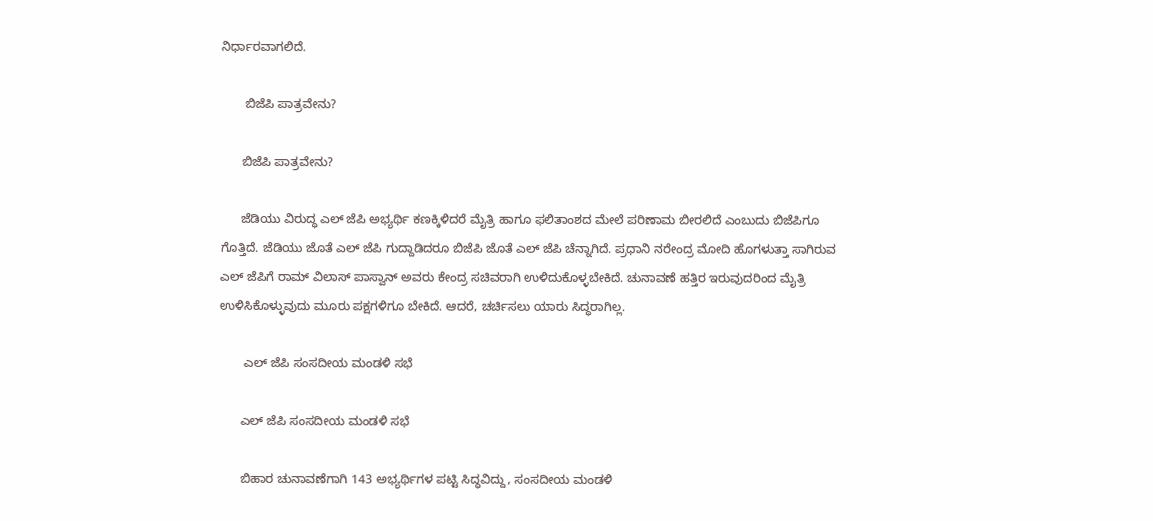ನಿರ್ಧಾರವಾಗಲಿದೆ.

       ಬಿಜೆಪಿ ಪಾತ್ರವೇನು?

      ಬಿಜೆಪಿ ಪಾತ್ರವೇನು?

      ಜೆಡಿಯು ವಿರುದ್ಧ ಎಲ್ ಜೆಪಿ ಅಭ್ಯರ್ಥಿ ಕಣಕ್ಕಿಳಿದರೆ ಮೈತ್ರಿ ಹಾಗೂ ಫಲಿತಾಂಶದ ಮೇಲೆ ಪರಿಣಾಮ ಬೀರಲಿದೆ ಎಂಬುದು ಬಿಜೆಪಿಗೂ ಗೊತ್ತಿದೆ. ಜೆಡಿಯು ಜೊತೆ ಎಲ್ ಜೆಪಿ ಗುದ್ದಾಡಿದರೂ ಬಿಜೆಪಿ ಜೊತೆ ಎಲ್ ಜೆಪಿ ಚೆನ್ನಾಗಿದೆ. ಪ್ರಧಾನಿ ನರೇಂದ್ರ ಮೋದಿ ಹೊಗಳುತ್ತಾ ಸಾಗಿರುವ ಎಲ್ ಜೆಪಿಗೆ ರಾಮ್ ವಿಲಾಸ್ ಪಾಸ್ವಾನ್ ಅವರು ಕೇಂದ್ರ ಸಚಿವರಾಗಿ ಉಳಿದುಕೊಳ್ಳಬೇಕಿದೆ. ಚುನಾವಣೆ ಹತ್ತಿರ ಇರುವುದರಿಂದ ಮೈತ್ರಿ ಉಳಿಸಿಕೊಳ್ಳುವುದು ಮೂರು ಪಕ್ಷಗಳಿಗೂ ಬೇಕಿದೆ. ಆದರೆ, ಚರ್ಚಿಸಲು ಯಾರು ಸಿದ್ಧರಾಗಿಲ್ಲ.

       ಎಲ್ ಜೆಪಿ ಸಂಸದೀಯ ಮಂಡಳಿ ಸಭೆ

      ಎಲ್ ಜೆಪಿ ಸಂಸದೀಯ ಮಂಡಳಿ ಸಭೆ

      ಬಿಹಾರ ಚುನಾವಣೆಗಾಗಿ 143 ಅಭ್ಯರ್ಥಿಗಳ ಪಟ್ಟಿ ಸಿದ್ಧವಿದ್ದು, ಸಂಸದೀಯ ಮಂಡಳಿ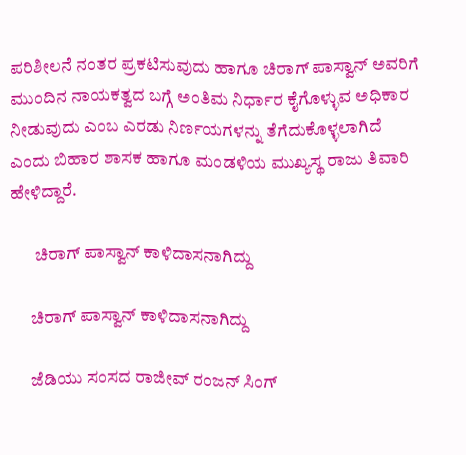ಪರಿಶೀಲನೆ ನಂತರ ಪ್ರಕಟಿಸುವುದು ಹಾಗೂ ಚಿರಾಗ್ ಪಾಸ್ವಾನ್ ಅವರಿಗೆ ಮುಂದಿನ ನಾಯಕತ್ವದ ಬಗ್ಗೆ ಅಂತಿಮ ನಿರ್ಧಾರ ಕೈಗೊಳ್ಳುವ ಅಧಿಕಾರ ನೀಡುವುದು ಎಂಬ ಎರಡು ನಿರ್ಣಯಗಳನ್ನು ತೆಗೆದುಕೊಳ್ಳಲಾಗಿದೆ ಎಂದು ಬಿಹಾರ ಶಾಸಕ ಹಾಗೂ ಮಂಡಳಿಯ ಮುಖ್ಯಸ್ಥ ರಾಜು ತಿವಾರಿ ಹೇಳಿದ್ದಾರೆ.

       ಚಿರಾಗ್ ಪಾಸ್ವಾನ್ ಕಾಳಿದಾಸನಾಗಿದ್ದು

      ಚಿರಾಗ್ ಪಾಸ್ವಾನ್ ಕಾಳಿದಾಸನಾಗಿದ್ದು

      ಜೆಡಿಯು ಸಂಸದ ರಾಜೀವ್ ರಂಜನ್ ಸಿಂಗ್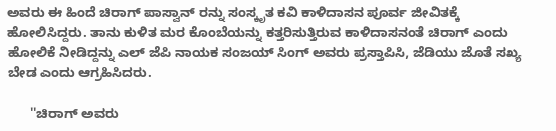ಅವರು ಈ ಹಿಂದೆ ಚಿರಾಗ್ ಪಾಸ್ವಾನ್ ರನ್ನು ಸಂಸ್ಕೃತ ಕವಿ ಕಾಳಿದಾಸನ ಪೂರ್ವ ಜೀವಿತಕ್ಕೆ ಹೋಲಿಸಿದ್ದರು. ತಾನು ಕುಳಿತ ಮರ ಕೊಂಬೆಯನ್ನು ಕತ್ತರಿಸುತ್ತಿರುವ ಕಾಳಿದಾಸನಂತೆ ಚಿರಾಗ್ ಎಂದು ಹೋಲಿಕೆ ನೀಡಿದ್ದನ್ನು ಎಲ್ ಜೆಪಿ ನಾಯಕ ಸಂಜಯ್ ಸಿಂಗ್ ಅವರು ಪ್ರಸ್ತಾಪಿಸಿ, ಜೆಡಿಯು ಜೊತೆ ಸಖ್ಯ ಬೇಡ ಎಂದು ಆಗ್ರಹಿಸಿದರು.

      ''ಚಿರಾಗ್ ಅವರು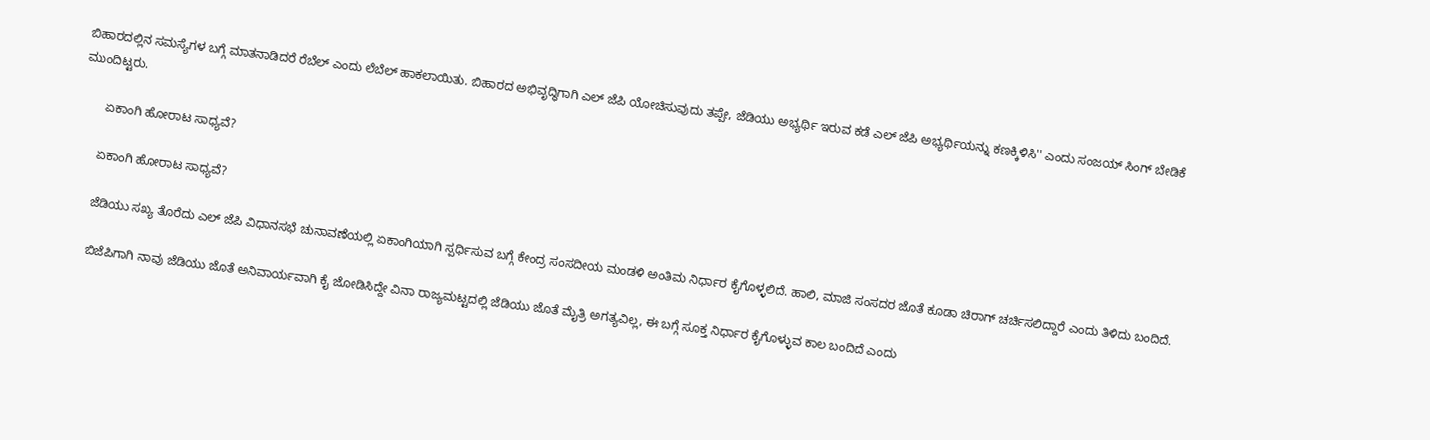ಬಿಹಾರದಲ್ಲಿನ ಸಮಸ್ಯೆಗಳ ಬಗ್ಗೆ ಮಾತನಾಡಿದರೆ ರೆಬೆಲ್ ಎಂದು ಲೆಬೆಲ್ ಹಾಕಲಾಯಿತು. ಬಿಹಾರದ ಅಭಿವೃದ್ಧಿಗಾಗಿ ಎಲ್ ಜೆಪಿ ಯೋಚಿಸುವುದು ತಪ್ಪೇ, ಜೆಡಿಯು ಅಭ್ಯರ್ಥಿ ಇರುವ ಕಡೆ ಎಲ್ ಜೆಪಿ ಅಭ್ಯರ್ಥಿಯನ್ನು ಕಣಕ್ಕಿಳಿಸಿ'' ಎಂದು ಸಂಜಯ್ ಸಿಂಗ್ ಬೇಡಿಕೆ ಮುಂದಿಟ್ಟರು.

       ಏಕಾಂಗಿ ಹೋರಾಟ ಸಾಧ್ಯವೆ?

      ಏಕಾಂಗಿ ಹೋರಾಟ ಸಾಧ್ಯವೆ?

      ಜೆಡಿಯು ಸಖ್ಯ ತೊರೆದು ಎಲ್ ಜೆಪಿ ವಿಧಾನಸಭೆ ಚುನಾವಣೆಯಲ್ಲಿ ಏಕಾಂಗಿಯಾಗಿ ಸ್ಪರ್ಧಿಸುವ ಬಗ್ಗೆ ಕೇಂದ್ರ ಸಂಸದೀಯ ಮಂಡಳಿ ಅಂತಿಮ ನಿರ್ಧಾರ ಕೈಗೊಳ್ಳಲಿದೆ. ಹಾಲಿ, ಮಾಜಿ ಸಂಸದರ ಜೊತೆ ಕೂಡಾ ಚಿರಾಗ್ ಚರ್ಚಿಸಲಿದ್ದಾರೆ ಎಂದು ತಿಳಿದು ಬಂದಿದೆ.

      ಬಿಜೆಪಿಗಾಗಿ ನಾವು ಜೆಡಿಯು ಜೊತೆ ಅನಿವಾರ್ಯವಾಗಿ ಕೈ ಜೋಡಿಸಿದ್ದೇ ವಿನಾ ರಾಜ್ಯಮಟ್ಟದಲ್ಲಿ ಜೆಡಿಯು ಜೊತೆ ಮೈತ್ರಿ ಅಗತ್ಯವಿಲ್ಲ, ಈ ಬಗ್ಗೆ ಸೂಕ್ತ ನಿರ್ಧಾರ ಕೈಗೊಳ್ಳುವ ಕಾಲ ಬಂದಿದೆ ಎಂದು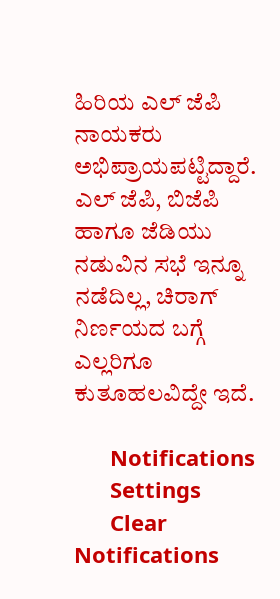ಹಿರಿಯ ಎಲ್ ಜೆಪಿ ನಾಯಕರು ಅಭಿಪ್ರಾಯಪಟ್ಟಿದ್ದಾರೆ. ಎಲ್ ಜೆಪಿ, ಬಿಜೆಪಿ ಹಾಗೂ ಜೆಡಿಯು ನಡುವಿನ ಸಭೆ ಇನ್ನೂ ನಡೆದಿಲ್ಲ, ಚಿರಾಗ್ ನಿರ್ಣಯದ ಬಗ್ಗೆ ಎಲ್ಲರಿಗೂ ಕುತೂಹಲವಿದ್ದೇ ಇದೆ.

      Notifications
      Settings
      Clear Notifications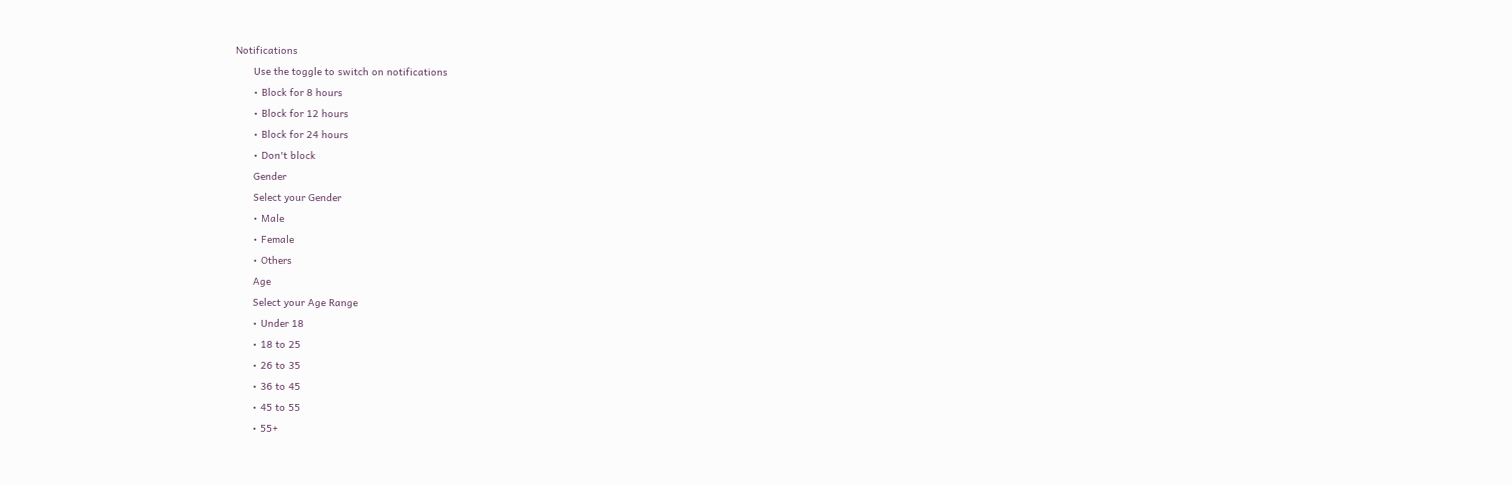Notifications
      Use the toggle to switch on notifications
      • Block for 8 hours
      • Block for 12 hours
      • Block for 24 hours
      • Don't block
      Gender
      Select your Gender
      • Male
      • Female
      • Others
      Age
      Select your Age Range
      • Under 18
      • 18 to 25
      • 26 to 35
      • 36 to 45
      • 45 to 55
      • 55+